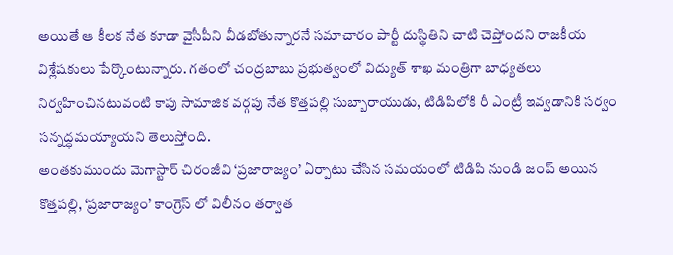అయితే ఆ కీలక నేత కూడా వైసీపీని వీడబోతున్నారనే సమాచారం పార్టీ దుస్థితిని చాటి చెప్తోందని రాజకీయ విశ్లేషకులు పేర్కొంటున్నారు. గతంలో చంద్రబాబు ప్రభుత్వంలో విద్యుత్ శాఖ మంత్రిగా బాధ్యతలు నిర్వహించినటువంటి కాపు సామాజిక వర్గపు నేత కొత్తపల్లి సుబ్బారాయుడు, టిడిపిలోకి రీ ఎంట్రీ ఇవ్వడానికి సర్వం సన్నద్ధమయ్యాయని తెలుస్తోంది.
అంతకుముందు మెగాస్టార్ చిరంజీవి ‘ప్రజారాజ్యం’ ఏర్పాటు చేసిన సమయంలో టిడిపి నుండి జంప్ అయిన కొత్తపల్లి, ‘ప్రజారాజ్యం’ కాంగ్రెస్ లో విలీనం తర్వాత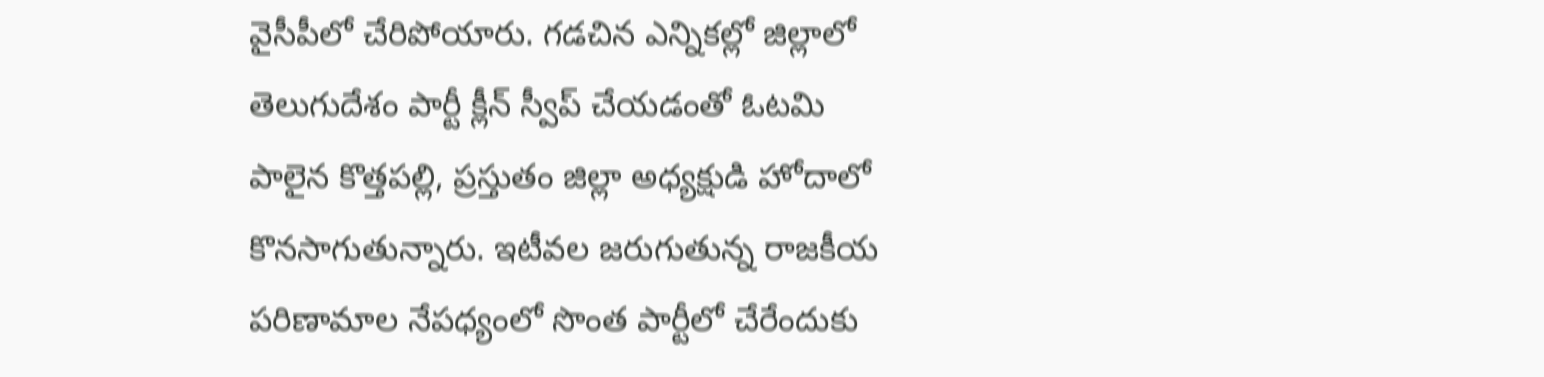వైసీపీలో చేరిపోయారు. గడచిన ఎన్నికల్లో జిల్లాలో తెలుగుదేశం పార్టీ క్లీన్ స్వీప్ చేయడంతో ఓటమి పాలైన కొత్తపల్లి, ప్రస్తుతం జిల్లా అధ్యక్షుడి హోదాలో కొనసాగుతున్నారు. ఇటీవల జరుగుతున్న రాజకీయ పరిణామాల నేపధ్యంలో సొంత పార్టీలో చేరేందుకు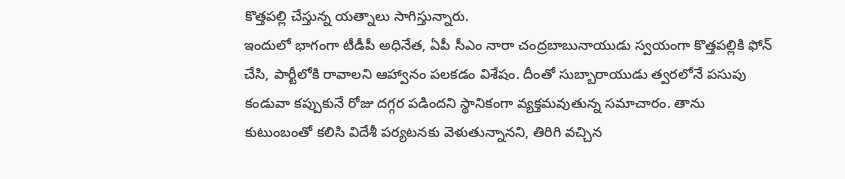కొత్తపల్లి చేస్తున్న యత్నాలు సాగిస్తున్నారు.
ఇందులో భాగంగా టీడీపీ అధినేత, ఏపీ సీఎం నారా చంద్రబాబునాయుడు స్వయంగా కొత్తపల్లికి ఫోన్ చేసి, పార్టీలోకి రావాలని ఆహ్వానం పలకడం విశేషం. దీంతో సుబ్బారాయుడు త్వరలోనే పసుపు కండువా కప్పుకునే రోజు దగ్గర పడిందని స్థానికంగా వ్యక్తమవుతున్న సమాచారం. తాను కుటుంబంతో కలిసి విదేశీ పర్యటనకు వెళుతున్నానని, తిరిగి వచ్చిన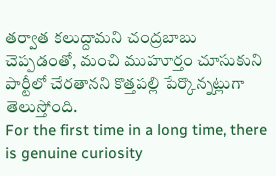తర్వాత కలుద్దామని చంద్రబాబు చెప్పడంతో, మంచి ముహూర్తం చూసుకుని పార్టీలో చేరతానని కొత్తపల్లి పేర్కొన్నట్లుగా తెలుస్తోంది.
For the first time in a long time, there is genuine curiosity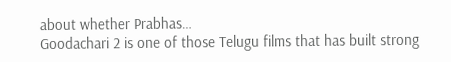about whether Prabhas…
Goodachari 2 is one of those Telugu films that has built strong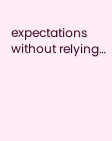expectations without relying…